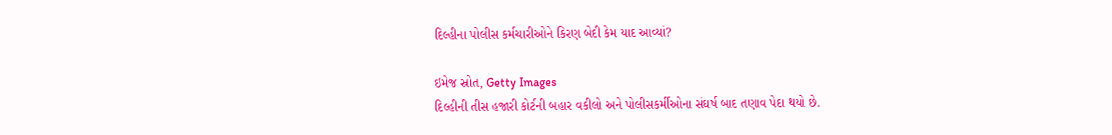દિલ્હીના પોલીસ કર્મચારીઓને કિરણ બેદી કેમ યાદ આવ્યાં?

ઇમેજ સ્રોત, Getty Images
દિલ્હીની તીસ હજારી કોર્ટની બહાર વકીલો અને પોલીસકર્મીઓના સંઘર્ષ બાદ તણાવ પેદા થયો છે.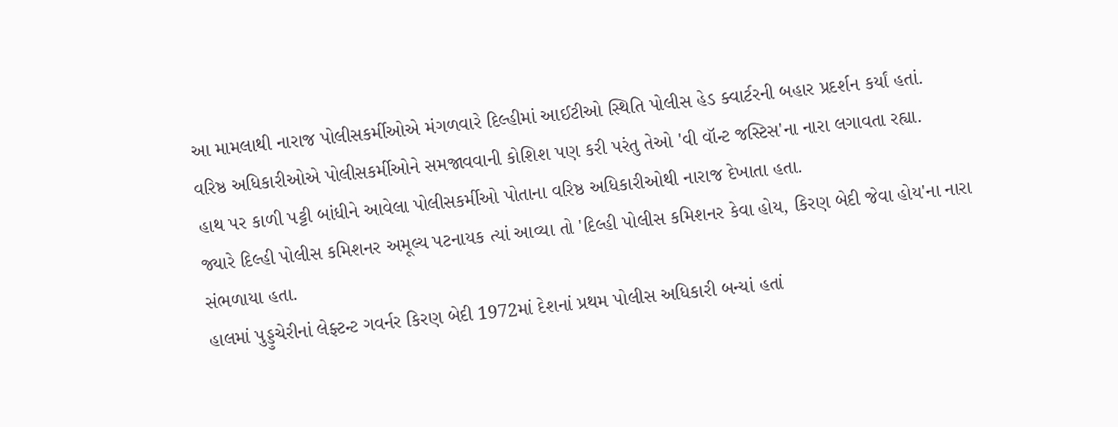આ મામલાથી નારાજ પોલીસકર્મીઓએ મંગળવારે દિલ્હીમાં આઈટીઓ સ્થિતિ પોલીસ હેડ ક્વાર્ટરની બહાર પ્રદર્શન કર્યાં હતાં.
વરિષ્ઠ અધિકારીઓએ પોલીસકર્મીઓને સમજાવવાની કોશિશ પણ કરી પરંતુ તેઓ 'વી વૉન્ટ જસ્ટિસ'ના નારા લગાવતા રહ્યા.
હાથ પર કાળી પટ્ટી બાંધીને આવેલા પોલીસકર્મીઓ પોતાના વરિષ્ઠ અધિકારીઓથી નારાજ દેખાતા હતા.
જ્યારે દિલ્હી પોલીસ કમિશનર અમૂલ્ય પટનાયક ત્યાં આવ્યા તો 'દિલ્હી પોલીસ કમિશનર કેવા હોય, કિરણ બેદી જેવા હોય'ના નારા સંભળાયા હતા.
હાલમાં પુડ્ડુચેરીનાં લેફ્ટન્ટ ગવર્નર કિરણ બેદી 1972માં દેશનાં પ્રથમ પોલીસ અધિકારી બન્યાં હતાં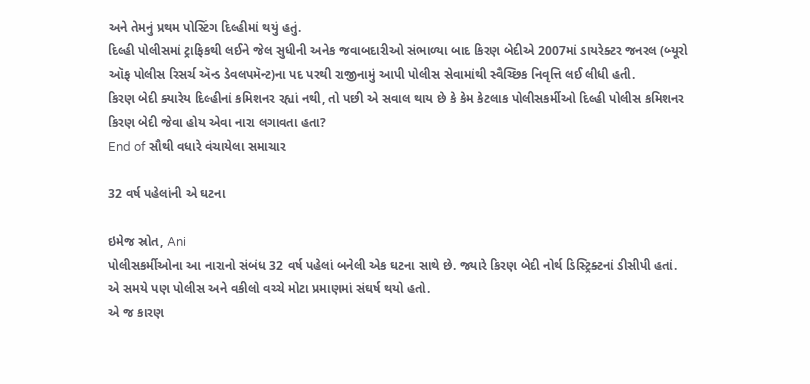અને તેમનું પ્રથમ પોસ્ટિંગ દિલ્હીમાં થયું હતું.
દિલ્હી પોલીસમાં ટ્રાફિકથી લઈને જેલ સુધીની અનેક જવાબદારીઓ સંભાળ્યા બાદ કિરણ બેદીએ 2007માં ડાયરેક્ટર જનરલ (બ્યૂરો ઑફ પોલીસ રિસર્ચ ઍન્ડ ડેવલપમૅન્ટ)ના પદ પરથી રાજીનામું આપી પોલીસ સેવામાંથી સ્વૈચ્છિક નિવૃત્તિ લઈ લીધી હતી.
કિરણ બેદી ક્યારેય દિલ્હીનાં કમિશનર રહ્યાં નથી, તો પછી એ સવાલ થાય છે કે કેમ કેટલાક પોલીસકર્મીઓ દિલ્હી પોલીસ કમિશનર કિરણ બેદી જેવા હોય એવા નારા લગાવતા હતા?
End of સૌથી વધારે વંચાયેલા સમાચાર

32 વર્ષ પહેલાંની એ ઘટના

ઇમેજ સ્રોત, Ani
પોલીસકર્મીઓના આ નારાનો સંબંધ 32 વર્ષ પહેલાં બનેલી એક ઘટના સાથે છે. જ્યારે કિરણ બેદી નોર્થ ડિસ્ટ્રિક્ટનાં ડીસીપી હતાં.
એ સમયે પણ પોલીસ અને વકીલો વચ્ચે મોટા પ્રમાણમાં સંઘર્ષ થયો હતો.
એ જ કારણ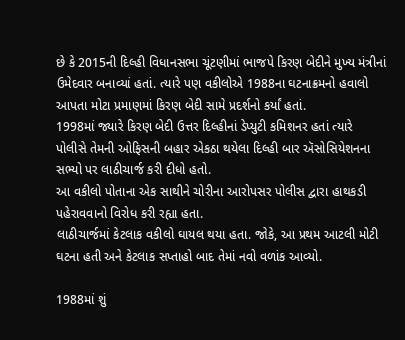છે કે 2015ની દિલ્હી વિધાનસભા ચૂંટણીમાં ભાજપે કિરણ બેદીને મુખ્ય મંત્રીનાં ઉમેદવાર બનાવ્યાં હતાં. ત્યારે પણ વકીલોએ 1988ના ઘટનાક્રમનો હવાલો આપતા મોટા પ્રમાણમાં કિરણ બેદી સામે પ્રદર્શનો કર્યાં હતાં.
1998માં જ્યારે કિરણ બેદી ઉત્તર દિલ્હીનાં ડેપ્યુટી કમિશનર હતાં ત્યારે પોલીસે તેમની ઓફિસની બહાર એકઠા થયેલા દિલ્હી બાર ઍસોસિયેશનના સભ્યો પર લાઠીચાર્જ કરી દીધો હતો.
આ વકીલો પોતાના એક સાથીને ચોરીના આરોપસર પોલીસ દ્વારા હાથકડી પહેરાવવાનો વિરોધ કરી રહ્યા હતા.
લાઠીચાર્જમાં કેટલાક વકીલો ઘાયલ થયા હતા. જોકે, આ પ્રથમ આટલી મોટી ઘટના હતી અને કેટલાક સપ્તાહો બાદ તેમાં નવો વળાંક આવ્યો.

1988માં શું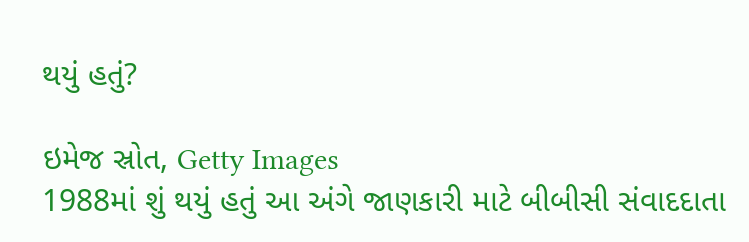થયું હતું?

ઇમેજ સ્રોત, Getty Images
1988માં શું થયું હતું આ અંગે જાણકારી માટે બીબીસી સંવાદદાતા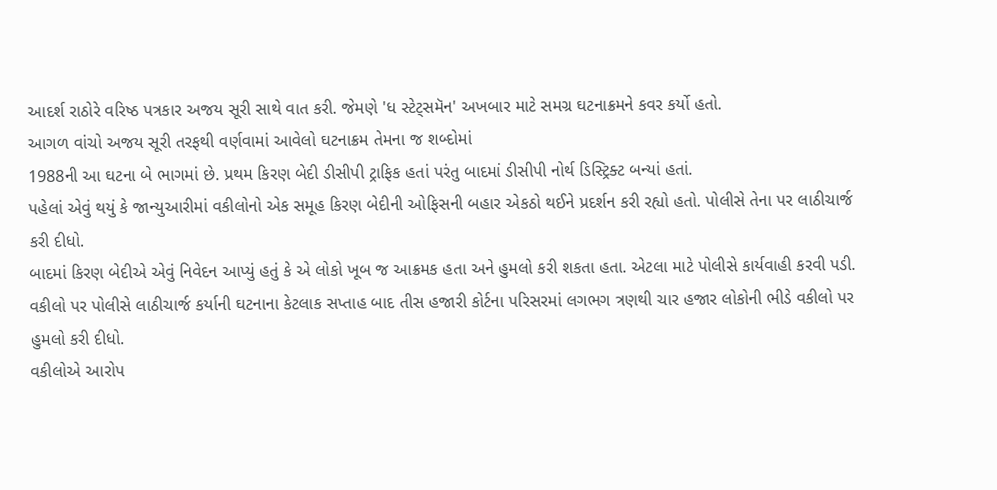આદર્શ રાઠોરે વરિષ્ઠ પત્રકાર અજય સૂરી સાથે વાત કરી. જેમણે 'ધ સ્ટેટ્સમૅન' અખબાર માટે સમગ્ર ઘટનાક્રમને કવર કર્યો હતો.
આગળ વાંચો અજય સૂરી તરફથી વર્ણવામાં આવેલો ઘટનાક્રમ તેમના જ શબ્દોમાં
1988ની આ ઘટના બે ભાગમાં છે. પ્રથમ કિરણ બેદી ડીસીપી ટ્રાફિક હતાં પરંતુ બાદમાં ડીસીપી નોર્થ ડિસ્ટ્રિક્ટ બન્યાં હતાં.
પહેલાં એવું થયું કે જાન્યુઆરીમાં વકીલોનો એક સમૂહ કિરણ બેદીની ઓફિસની બહાર એકઠો થઈને પ્રદર્શન કરી રહ્યો હતો. પોલીસે તેના પર લાઠીચાર્જ કરી દીધો.
બાદમાં કિરણ બેદીએ એવું નિવેદન આપ્યું હતું કે એ લોકો ખૂબ જ આક્રમક હતા અને હુમલો કરી શકતા હતા. એટલા માટે પોલીસે કાર્યવાહી કરવી પડી.
વકીલો પર પોલીસે લાઠીચાર્જ કર્યાની ઘટનાના કેટલાક સપ્તાહ બાદ તીસ હજારી કોર્ટના પરિસરમાં લગભગ ત્રણથી ચાર હજાર લોકોની ભીડે વકીલો પર હુમલો કરી દીધો.
વકીલોએ આરોપ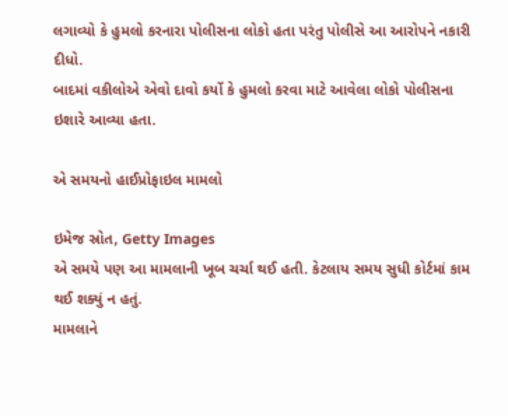લગાવ્યો કે હુમલો કરનારા પોલીસના લોકો હતા પરંતુ પોલીસે આ આરોપને નકારી દીધો.
બાદમાં વકીલોએ એવો દાવો કર્યો કે હુમલો કરવા માટે આવેલા લોકો પોલીસના ઇશારે આવ્યા હતા.

એ સમયનો હાઈપ્રોફાઇલ મામલો

ઇમેજ સ્રોત, Getty Images
એ સમયે પણ આ મામલાની ખૂબ ચર્ચા થઈ હતી. કેટલાય સમય સુધી કોર્ટમાં કામ થઈ શક્યું ન હતું.
મામલાને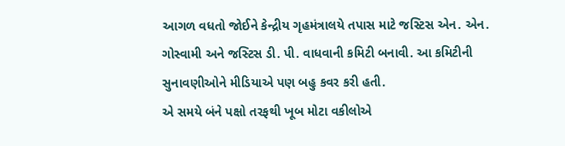આગળ વધતો જોઈને કેન્દ્રીય ગૃહમંત્રાલયે તપાસ માટે જસ્ટિસ એન. એન. ગોસ્વામી અને જસ્ટિસ ડી. પી. વાધવાની કમિટી બનાવી. આ કમિટીની સુનાવણીઓને મીડિયાએ પણ બહુ કવર કરી હતી.
એ સમયે બંને પક્ષો તરફથી ખૂબ મોટા વકીલોએ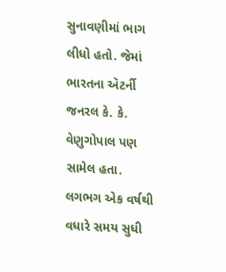સુનાવણીમાં ભાગ લીધો હતો. જેમાં ભારતના ઍટર્ની જનરલ કે. કે. વેણુગોપાલ પણ સામેલ હતા.
લગભગ એક વર્ષથી વધારે સમય સુધી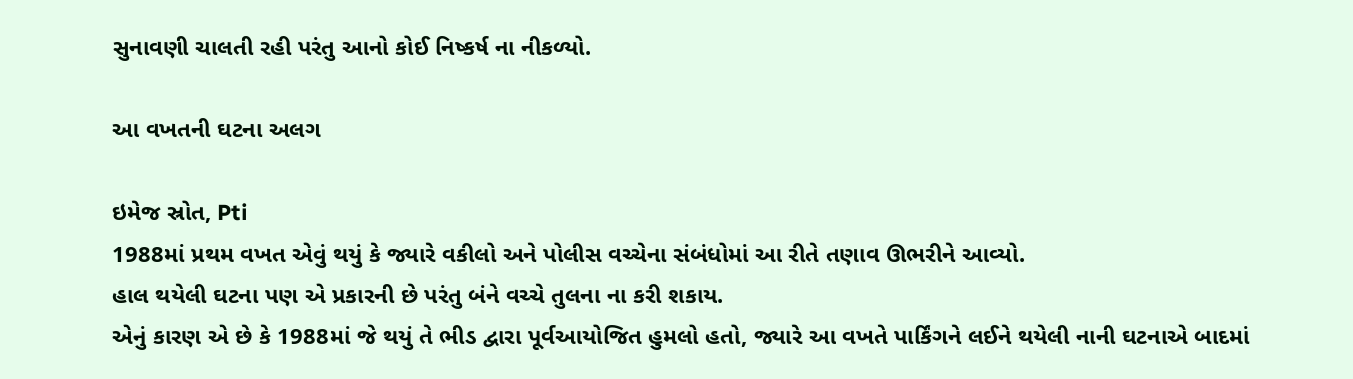સુનાવણી ચાલતી રહી પરંતુ આનો કોઈ નિષ્કર્ષ ના નીકળ્યો.

આ વખતની ઘટના અલગ

ઇમેજ સ્રોત, Pti
1988માં પ્રથમ વખત એવું થયું કે જ્યારે વકીલો અને પોલીસ વચ્ચેના સંબંધોમાં આ રીતે તણાવ ઊભરીને આવ્યો.
હાલ થયેલી ઘટના પણ એ પ્રકારની છે પરંતુ બંને વચ્ચે તુલના ના કરી શકાય.
એનું કારણ એ છે કે 1988માં જે થયું તે ભીડ દ્વારા પૂર્વઆયોજિત હુમલો હતો, જ્યારે આ વખતે પાર્કિંગને લઈને થયેલી નાની ઘટનાએ બાદમાં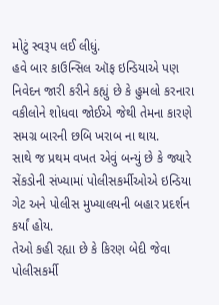મોટું સ્વરૂપ લઈ લીધું.
હવે બાર કાઉન્સિલ ઑફ ઇન્ડિયાએ પણ નિવેદન જારી કરીને કહ્યું છે કે હુમલો કરનારા વકીલોને શોધવા જોઈએ જેથી તેમના કારણે સમગ્ર બારની છબિ ખરાબ ના થાય.
સાથે જ પ્રથમ વખત એવું બન્યું છે કે જ્યારે સેંકડોની સંખ્યામાં પોલીસકર્મીઓએ ઇન્ડિયા ગેટ અને પોલીસ મુખ્યાલયની બહાર પ્રદર્શન કર્યાં હોય.
તેઓ કહી રહ્યા છે કે કિરણ બેદી જેવા પોલીસકર્મી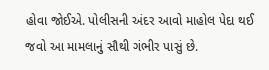હોવા જોઈએ. પોલીસની અંદર આવો માહોલ પેદા થઈ જવો આ મામલાનું સૌથી ગંભીર પાસું છે.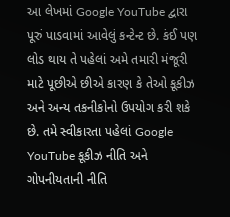આ લેખમાં Google YouTube દ્વારા પૂરું પાડવામાં આવેલું કન્ટેન્ટ છે. કંઈ પણ લોડ થાય તે પહેલાં અમે તમારી મંજૂરી માટે પૂછીએ છીએ કારણ કે તેઓ કૂકીઝ અને અન્ય તકનીકોનો ઉપયોગ કરી શકે છે. તમે સ્વીકારતા પહેલાં Google YouTube કૂકીઝ નીતિ અને ગોપનીયતાની નીતિ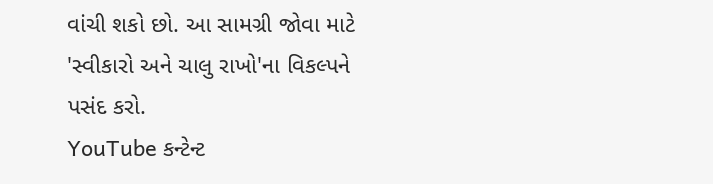વાંચી શકો છો. આ સામગ્રી જોવા માટે 'સ્વીકારો અને ચાલુ રાખો'ના વિકલ્પને પસંદ કરો.
YouTube કન્ટેન્ટ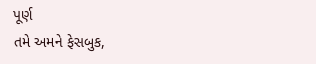પૂર્ણ
તમે અમને ફેસબુક,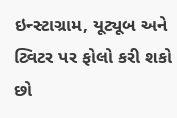ઇન્સ્ટાગ્રામ, યૂટ્યૂબ અને ટ્વિટર પર ફોલો કરી શકો છો